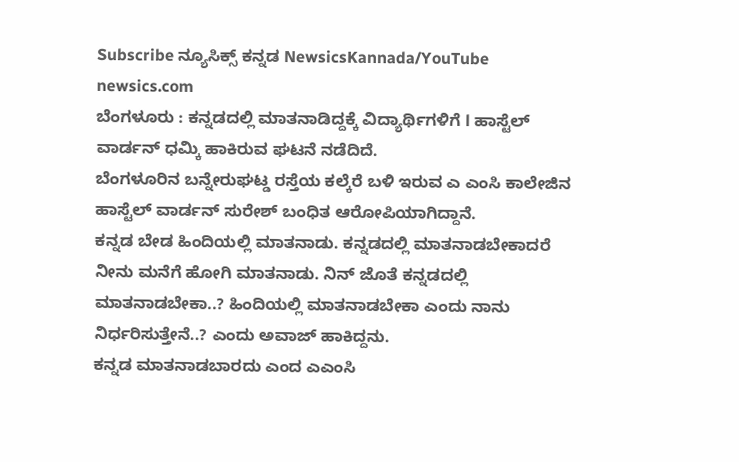Subscribe ನ್ಯೂಸಿಕ್ಸ್ ಕನ್ನಡ NewsicsKannada/YouTube
newsics.com
ಬೆಂಗಳೂರು : ಕನ್ನಡದಲ್ಲಿ ಮಾತನಾಡಿದ್ದಕ್ಕೆ ವಿದ್ಯಾರ್ಥಿಗಳಿಗೆ l ಹಾಸ್ಟೆಲ್ ವಾರ್ಡನ್ ಧಮ್ಕಿ ಹಾಕಿರುವ ಘಟನೆ ನಡೆದಿದೆ.
ಬೆಂಗಳೂರಿನ ಬನ್ನೇರುಘಟ್ಡ ರಸ್ತೆಯ ಕಲ್ಕೆರೆ ಬಳಿ ಇರುವ ಎ ಎಂಸಿ ಕಾಲೇಜಿನ ಹಾಸ್ಟೆಲ್ ವಾರ್ಡನ್ ಸುರೇಶ್ ಬಂಧಿತ ಆರೋಪಿಯಾಗಿದ್ದಾನೆ.
ಕನ್ನಡ ಬೇಡ ಹಿಂದಿಯಲ್ಲಿ ಮಾತನಾಡು. ಕನ್ನಡದಲ್ಲಿ ಮಾತನಾಡಬೇಕಾದರೆ ನೀನು ಮನೆಗೆ ಹೋಗಿ ಮಾತನಾಡು. ನಿನ್ ಜೊತೆ ಕನ್ನಡದಲ್ಲಿ ಮಾತನಾಡಬೇಕಾ..? ಹಿಂದಿಯಲ್ಲಿ ಮಾತನಾಡಬೇಕಾ ಎಂದು ನಾನು ನಿರ್ಧರಿಸುತ್ತೇನೆ..? ಎಂದು ಅವಾಜ್ ಹಾಕಿದ್ದನು.
ಕನ್ನಡ ಮಾತನಾಡಬಾರದು ಎಂದ ಎಎಂಸಿ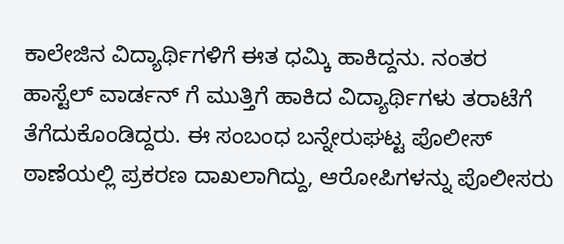ಕಾಲೇಜಿನ ವಿದ್ಯಾರ್ಥಿಗಳಿಗೆ ಈತ ಧಮ್ಕಿ ಹಾಕಿದ್ದನು. ನಂತರ ಹಾಸ್ಟೆಲ್ ವಾರ್ಡನ್ ಗೆ ಮುತ್ತಿಗೆ ಹಾಕಿದ ವಿದ್ಯಾರ್ಥಿಗಳು ತರಾಟೆಗೆ ತೆಗೆದುಕೊಂಡಿದ್ದರು. ಈ ಸಂಬಂಧ ಬನ್ನೇರುಘಟ್ಟ ಪೊಲೀಸ್ ಠಾಣೆಯಲ್ಲಿ ಪ್ರಕರಣ ದಾಖಲಾಗಿದ್ದು, ಆರೋಪಿಗಳನ್ನು ಪೊಲೀಸರು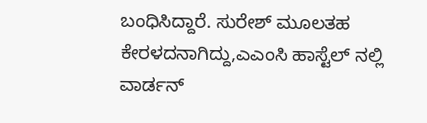ಬಂಧಿಸಿದ್ದಾರೆ. ಸುರೇಶ್ ಮೂಲತಹ ಕೇರಳದನಾಗಿದ್ದು,ಎಎಂಸಿ ಹಾಸ್ಟೆಲ್ ನಲ್ಲಿ ವಾರ್ಡನ್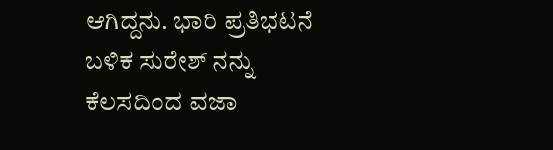ಆಗಿದ್ದನು. ಭಾರಿ ಪ್ರತಿಭಟನೆ ಬಳಿಕ ಸುರೇಶ್ ನನ್ನು ಕೆಲಸದಿಂದ ವಜಾ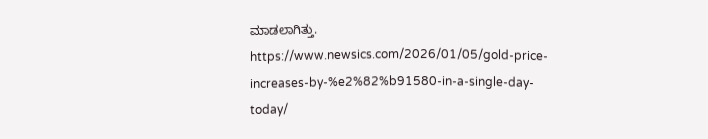ಮಾಡಲಾಗಿತ್ತು.
https://www.newsics.com/2026/01/05/gold-price-increases-by-%e2%82%b91580-in-a-single-day-today/